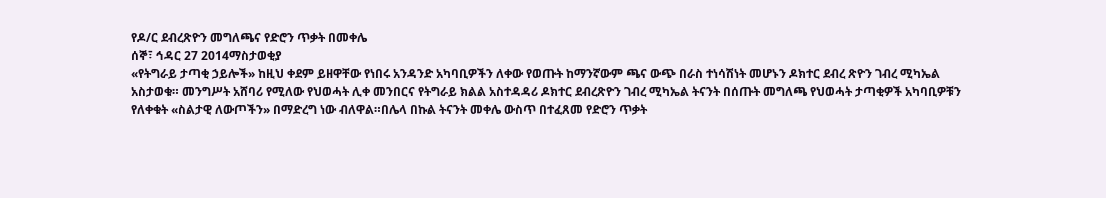የዶ/ር ደብረጽዮን መግለጫና የድሮን ጥቃት በመቀሌ
ሰኞ፣ ኅዳር 27 2014ማስታወቂያ
«የትግራይ ታጣቂ ኃይሎች» ከዚህ ቀደም ይዘዋቸው የነበሩ አንዳንድ አካባቢዎችን ለቀው የወጡት ከማንኛውም ጫና ውጭ በራስ ተነሳሽነት መሆኑን ዶክተር ደብረ ጽዮን ገብረ ሚካኤል አስታወቁ። መንግሥት አሸባሪ የሚለው የህወሓት ሊቀ መንበርና የትግራይ ክልል አስተዳዳሪ ዶክተር ደብረጽዮን ገብረ ሚካኤል ትናንት በሰጡት መግለጫ የህወሓት ታጣቂዎች አካባቢዎቹን የለቀቁት «ስልታዊ ለውጦችን» በማድረግ ነው ብለዋል።በሌላ በኩል ትናንት መቀሌ ውስጥ በተፈጸመ የድሮን ጥቃት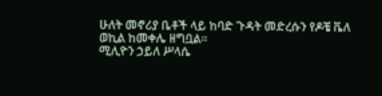ሁለት መኖሪያ ቤቶች ላይ ከባድ ጉዳት መድረሱን የዶቼ ቬለ ወኪል ከመቀሌ ዘግቧል።
ሚሊዮን ኃይለ ሥላሴ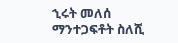ኂሩት መለሰ
ማንተጋፍቶት ስለሺ